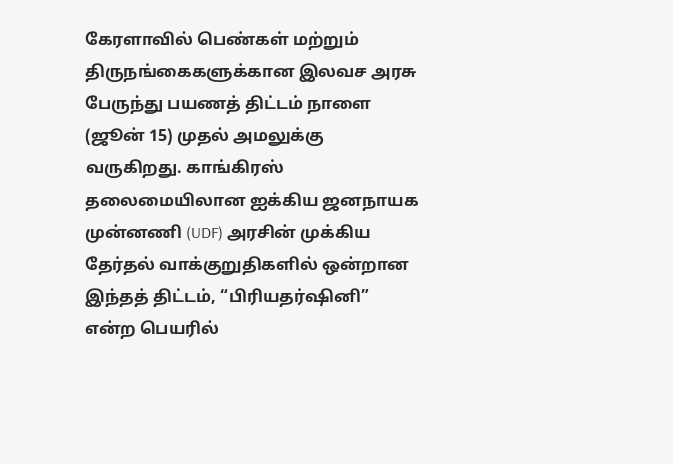கேரளாவில் பெண்கள் மற்றும் திருநங்கைகளுக்கான இலவச அரசு பேருந்து பயணத் திட்டம் நாளை (ஜூன் 15) முதல் அமலுக்கு வருகிறது. காங்கிரஸ் தலைமையிலான ஐக்கிய ஜனநாயக முன்னணி (UDF) அரசின் முக்கிய தேர்தல் வாக்குறுதிகளில் ஒன்றான இந்தத் திட்டம், “பிரியதர்ஷினி” என்ற பெயரில்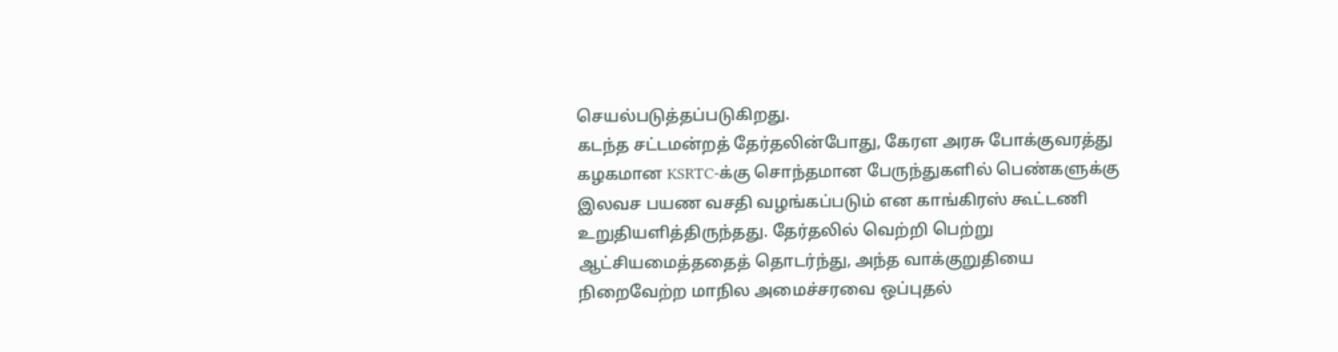செயல்படுத்தப்படுகிறது.
கடந்த சட்டமன்றத் தேர்தலின்போது, கேரள அரசு போக்குவரத்து கழகமான KSRTC-க்கு சொந்தமான பேருந்துகளில் பெண்களுக்கு இலவச பயண வசதி வழங்கப்படும் என காங்கிரஸ் கூட்டணி உறுதியளித்திருந்தது. தேர்தலில் வெற்றி பெற்று ஆட்சியமைத்ததைத் தொடர்ந்து, அந்த வாக்குறுதியை நிறைவேற்ற மாநில அமைச்சரவை ஒப்புதல்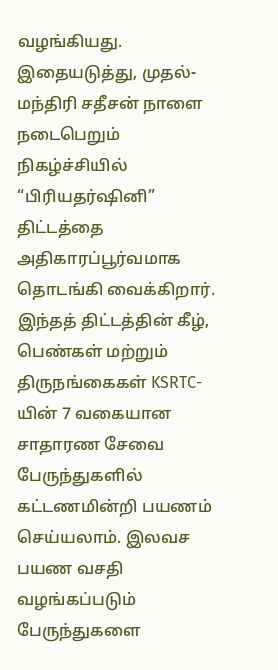வழங்கியது.
இதையடுத்து, முதல்-மந்திரி சதீசன் நாளை நடைபெறும் நிகழ்ச்சியில் “பிரியதர்ஷினி” திட்டத்தை அதிகாரப்பூர்வமாக தொடங்கி வைக்கிறார்.
இந்தத் திட்டத்தின் கீழ், பெண்கள் மற்றும் திருநங்கைகள் KSRTC-யின் 7 வகையான சாதாரண சேவை பேருந்துகளில் கட்டணமின்றி பயணம் செய்யலாம். இலவச பயண வசதி வழங்கப்படும் பேருந்துகளை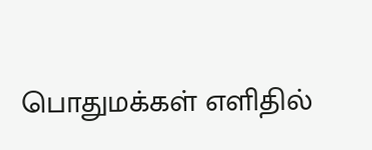பொதுமக்கள் எளிதில்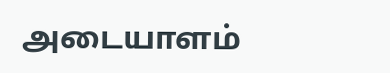அடையாளம்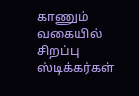காணும் வகையில் சிறப்பு ஸ்டிக்கர்கள்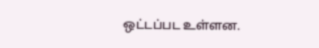ஒட்டப்பட உள்ளன.